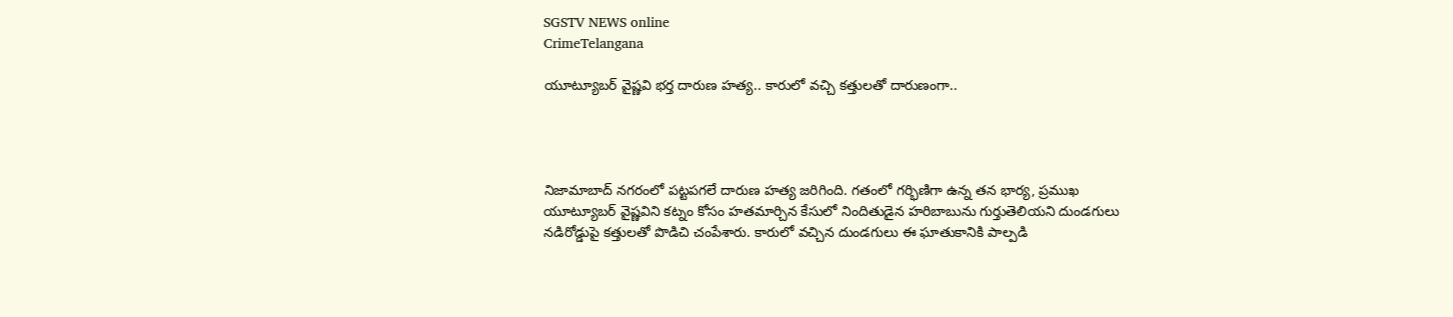SGSTV NEWS online
CrimeTelangana

యూట్యూబర్ వైష్ణవి భర్త దారుణ హత్య.. కారులో వచ్చి కత్తులతో దారుణంగా..




నిజామాబాద్ నగరంలో పట్టపగలే దారుణ హత్య జరిగింది. గతంలో గర్భిణిగా ఉన్న తన భార్య, ప్రముఖ యూట్యూబర్ వైష్ణవిని కట్నం కోసం హతమార్చిన కేసులో నిందితుడైన హరిబాబును గుర్తుతెలియని దుండగులు నడిరోడ్డుపై కత్తులతో పొడిచి చంపేశారు. కారులో వచ్చిన దుండగులు ఈ ఘాతుకానికి పాల్పడి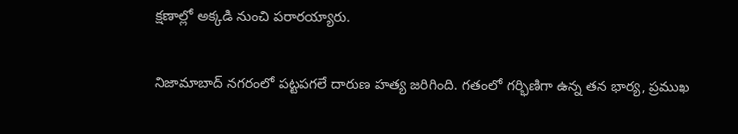క్షణాల్లో అక్కడి నుంచి పరారయ్యారు.


నిజామాబాద్ నగరంలో పట్టపగలే దారుణ హత్య జరిగింది. గతంలో గర్భిణిగా ఉన్న తన భార్య, ప్రముఖ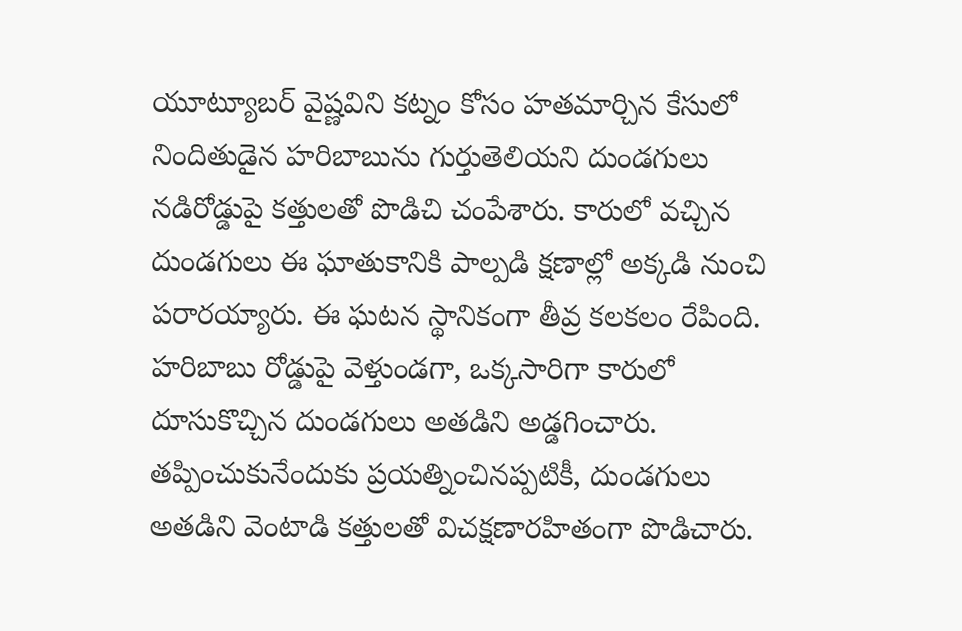యూట్యూబర్ వైష్ణవిని కట్నం కోసం హతమార్చిన కేసులో నిందితుడైన హరిబాబును గుర్తుతెలియని దుండగులు నడిరోడ్డుపై కత్తులతో పొడిచి చంపేశారు. కారులో వచ్చిన దుండగులు ఈ ఘాతుకానికి పాల్పడి క్షణాల్లో అక్కడి నుంచి పరారయ్యారు. ఈ ఘటన స్థానికంగా తీవ్ర కలకలం రేపింది. హరిబాబు రోడ్డుపై వెళ్తుండగా, ఒక్కసారిగా కారులో దూసుకొచ్చిన దుండగులు అతడిని అడ్డగించారు. తప్పించుకునేందుకు ప్రయత్నించినప్పటికీ, దుండగులు అతడిని వెంటాడి కత్తులతో విచక్షణారహితంగా పొడిచారు.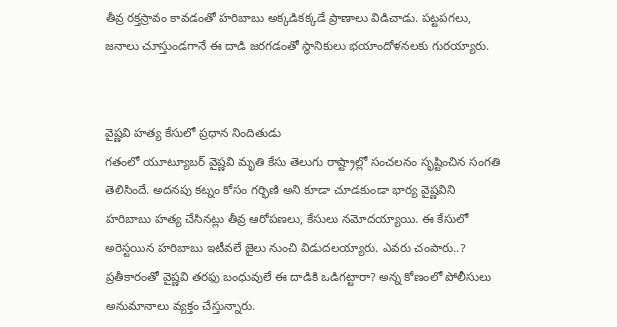తీవ్ర రక్తస్రావం కావడంతో హరిబాబు అక్కడికక్కడే ప్రాణాలు విడిచాడు. పట్టపగలు, జనాలు చూస్తుండగానే ఈ దాడి జరగడంతో స్థానికులు భయాందోళనలకు గురయ్యారు.


వైష్ణవి హత్య కేసులో ప్రధాన నిందితుడు
గతంలో యూట్యూబర్ వైష్ణవి మృతి కేసు తెలుగు రాష్ట్రాల్లో సంచలనం సృష్టించిన సంగతి తెలిసిందే. అదనపు కట్నం కోసం గర్భిణి అని కూడా చూడకుండా భార్య వైష్ణవిని హరిబాబు హత్య చేసినట్లు తీవ్ర ఆరోపణలు, కేసులు నమోదయ్యాయి. ఈ కేసులో అరెస్టయిన హరిబాబు ఇటీవలే జైలు నుంచి విడుదలయ్యారు. ఎవరు చంపారు..? ప్రతీకారంతో వైష్ణవి తరఫు బంధువులే ఈ దాడికి ఒడిగట్టారా? అన్న కోణంలో పోలీసులు అనుమానాలు వ్యక్తం చేస్తున్నారు.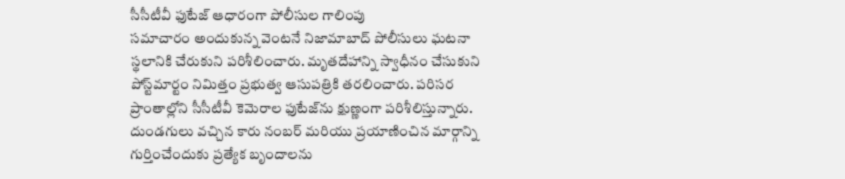సీసీటీవీ ఫుటేజ్ ఆధారంగా పోలీసుల గాలింపు
సమాచారం అందుకున్న వెంటనే నిజామాబాద్ పోలీసులు ఘటనా స్థలానికి చేరుకుని పరిశీలించారు. మృతదేహాన్ని స్వాధీనం చేసుకుని పోస్ట్‌మార్టం నిమిత్తం ప్రభుత్వ ఆసుపత్రికి తరలించారు. పరిసర ప్రాంతాల్లోని సీసీటీవీ కెమెరాల ఫుటేజ్‌ను క్షుణ్ణంగా పరిశీలిస్తున్నారు. దుండగులు వచ్చిన కారు నంబర్ మరియు ప్రయాణించిన మార్గాన్ని గుర్తించేందుకు ప్రత్యేక బృందాలను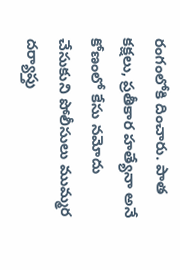రంగంలోకి దించారు. పాత కక్షలు, ప్రతీకార హత్యేనా అనే కోణంలో కేసు నమోదు చేసుకుని పోలీసులు ముమ్మర దర్యాప్తు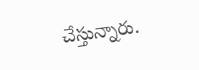చేస్తున్నారు.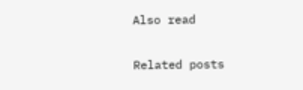Also read

Related posts